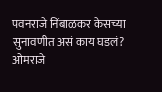पवनराजे निंबाळकर केसच्या सुनावणीत असं काय घडलं? ओमराजे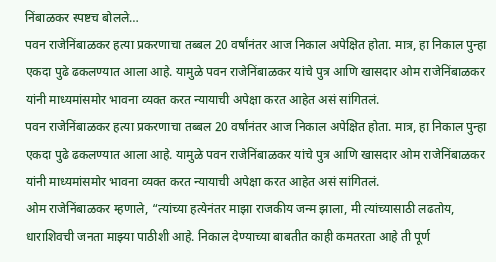निंबाळकर स्पष्टच बोलले…
पवन राजेनिंबाळकर हत्या प्रकरणाचा तब्बल 20 वर्षांनंतर आज निकाल अपेक्षित होता. मात्र, हा निकाल पुन्हा एकदा पुढे ढकलण्यात आला आहे. यामुळे पवन राजेनिंबाळकर यांचे पुत्र आणि खासदार ओम राजेनिंबाळकर यांनी माध्यमांसमोर भावना व्यक्त करत न्यायाची अपेक्षा करत आहेत असं सांगितलं.
पवन राजेनिंबाळकर हत्या प्रकरणाचा तब्बल 20 वर्षांनंतर आज निकाल अपेक्षित होता. मात्र, हा निकाल पुन्हा एकदा पुढे ढकलण्यात आला आहे. यामुळे पवन राजेनिंबाळकर यांचे पुत्र आणि खासदार ओम राजेनिंबाळकर यांनी माध्यमांसमोर भावना व्यक्त करत न्यायाची अपेक्षा करत आहेत असं सांगितलं.
ओम राजेनिंबाळकर म्हणाले, “त्यांच्या हत्येनंतर माझा राजकीय जन्म झाला, मी त्यांच्यासाठी लढतोय, धाराशिवची जनता माझ्या पाठीशी आहे. निकाल देण्याच्या बाबतीत काही कमतरता आहे ती पूर्ण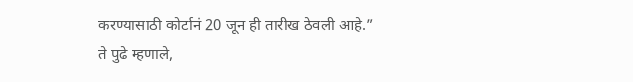करण्यासाठी कोर्टानं 20 जून ही तारीख ठेवली आहे.”
ते पुढे म्हणाले,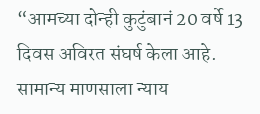“आमच्या दोन्ही कुटुंबानं 20 वर्षे 13 दिवस अविरत संघर्ष केला आहे. सामान्य माणसाला न्याय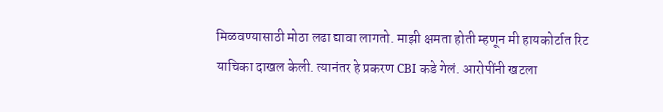मिळवण्यासाठी मोठा लढा द्यावा लागतो. माझी क्षमता होती म्हणून मी हायकोर्टात रिट याचिका दाखल केली. त्यानंतर हे प्रकरण CBI कडे गेलं. आरोपींनी खटला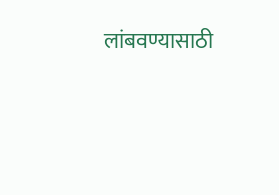लांबवण्यासाठी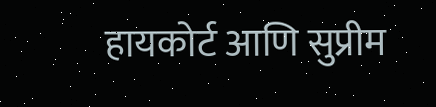हायकोर्ट आणि सुप्रीम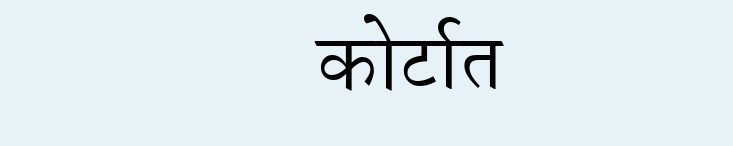कोर्टात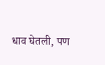धाव घेतली, पण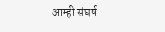आम्ही संघर्ष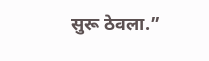सुरू ठेवला.”